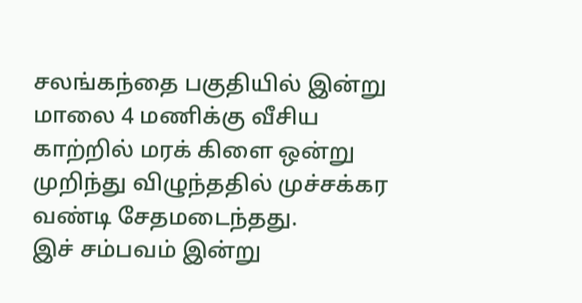சலங்கந்தை பகுதியில் இன்று மாலை 4 மணிக்கு வீசிய காற்றில் மரக் கிளை ஒன்று முறிந்து விழுந்ததில் முச்சக்கர வண்டி சேதமடைந்தது.
இச் சம்பவம் இன்று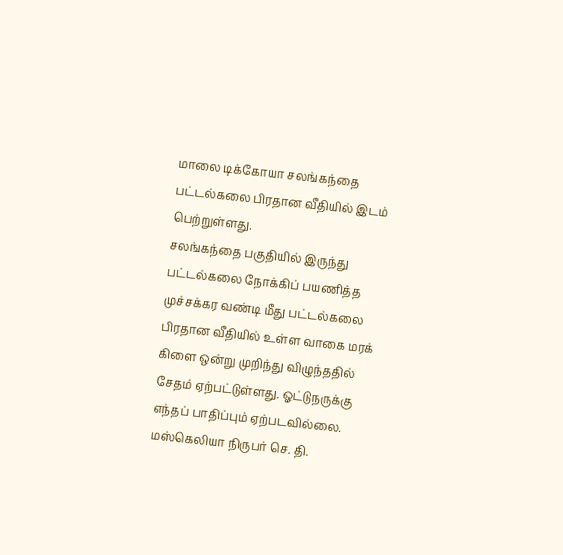மாலை டிக்கோயா சலங்கந்தை பட்டல்கலை பிரதான வீதியில் இடம் பெற்றுள்ளது.
சலங்கந்தை பகுதியில் இருந்து பட்டல்கலை நோக்கிப் பயணித்த முச்சக்கர வண்டி மீது பட்டல்கலை பிரதான வீதியில் உள்ள வாகை மரக் கிளை ஒன்று முறிந்து விழுந்ததில் சேதம் ஏற்பட்டுள்ளது. ஓட்டுநருக்கு எந்தப் பாதிப்பும் ஏற்படவில்லை.
மஸ்கெலியா நிருபர் செ. தி.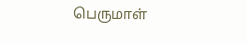பெருமாள்